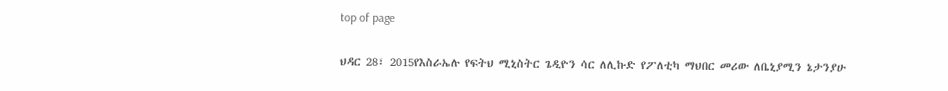top of page

ህዳር 28፣ 2015የእስራኤሉ የፍትህ ሚኒስትር ጌዲዮን ሳር ለሊኩድ የፖለቲካ ማህበር መሪው ለቤኒያሚን ኔታንያሁ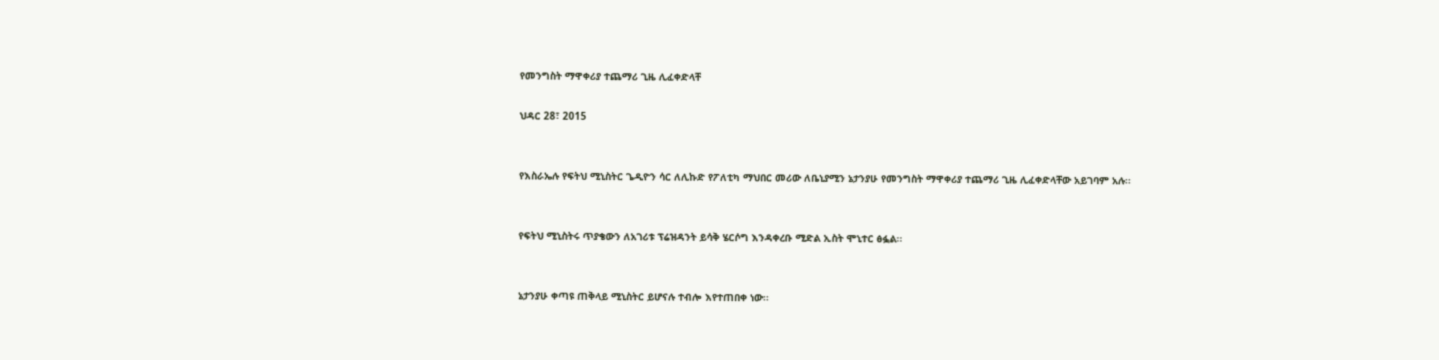የመንግስት ማዋቀሪያ ተጨማሪ ጊዜ ሊፈቀድላቸ

ህዳር 28፣ 2015


የእስራኤሉ የፍትህ ሚኒስትር ጌዲዮን ሳር ለሊኩድ የፖለቲካ ማህበር መሪው ለቤኒያሚን ኔታንያሁ የመንግስት ማዋቀሪያ ተጨማሪ ጊዜ ሊፈቀድላቸው አይገባም አሉ፡፡


የፍትህ ሚኒስትሩ ጥያቄውን ለአገሪቱ ፕሬዝዳንት ይሳቅ ሄርሶግ እንዳቀረቡ ሚድል ኢስት ሞኒተር ፅፏል፡፡


ኔታንያሁ ቀጣዩ ጠቅላይ ሚኒስትር ይሆናሉ ተብሎ እየተጠበቀ ነው፡፡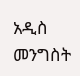አዲስ መንግስት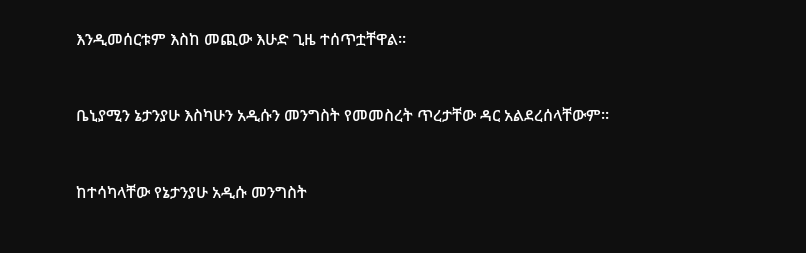እንዲመሰርቱም እስከ መጪው እሁድ ጊዜ ተሰጥቷቸዋል፡፡


ቤኒያሚን ኔታንያሁ እስካሁን አዲሱን መንግስት የመመስረት ጥረታቸው ዳር አልደረሰላቸውም፡፡


ከተሳካላቸው የኔታንያሁ አዲሱ መንግስት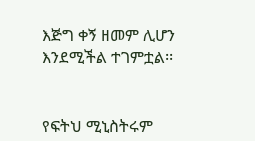እጅግ ቀኝ ዘመም ሊሆን እንደሚችል ተገምቷል፡፡


የፍትህ ሚኒስትሩም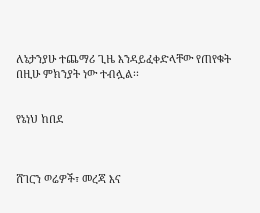ለኔታንያሁ ተጨማሪ ጊዜ እንዳይፈቀድላቸው የጠየቁት በዚሁ ምክንያት ነው ተብሏል፡፡


የኔነህ ከበደ



ሸገርን ወሬዎች፣ መረጃ እና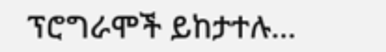ፕሮግራሞች ይከታተሉ…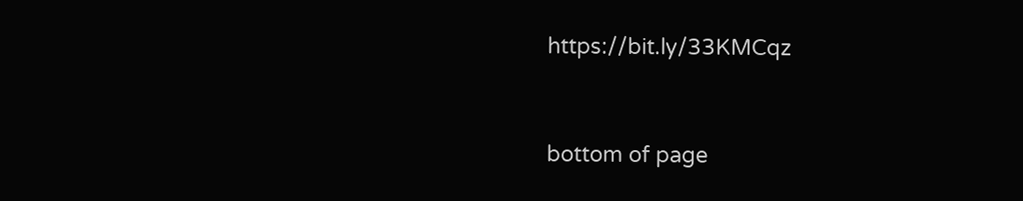https://bit.ly/33KMCqz


bottom of page